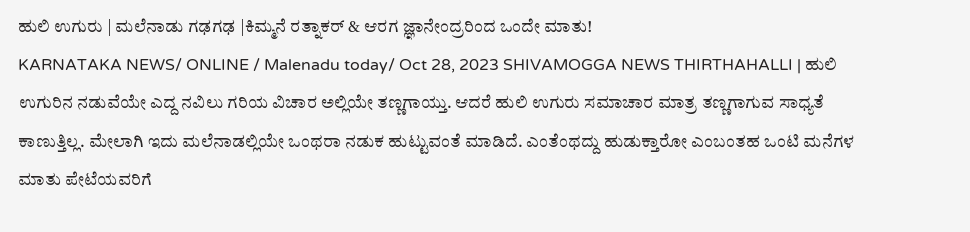ಹುಲಿ ಉಗುರು | ಮಲೆನಾಡು ಗಢಗಢ |ಕಿಮ್ಮನೆ ರತ್ನಾಕರ್ & ಆರಗ ಜ್ಞಾನೇಂದ್ರರಿಂದ ಒಂದೇ ಮಾತು!
KARNATAKA NEWS/ ONLINE / Malenadu today/ Oct 28, 2023 SHIVAMOGGA NEWS THIRTHAHALLI | ಹುಲಿ ಉಗುರಿನ ನಡುವೆಯೇ ಎದ್ದ ನವಿಲು ಗರಿಯ ವಿಚಾರ ಅಲ್ಲಿಯೇ ತಣ್ಣಗಾಯ್ತು. ಆದರೆ ಹುಲಿ ಉಗುರು ಸಮಾಚಾರ ಮಾತ್ರ ತಣ್ಣಗಾಗುವ ಸಾಧ್ಯತೆ ಕಾಣುತ್ತಿಲ್ಲ. ಮೇಲಾಗಿ ಇದು ಮಲೆನಾಡಲ್ಲಿಯೇ ಒಂಥರಾ ನಡುಕ ಹುಟ್ಟುವಂತೆ ಮಾಡಿದೆ. ಎಂತೆಂಥದ್ದು ಹುಡುಕ್ತಾರೋ ಎಂಬಂತಹ ಒಂಟಿ ಮನೆಗಳ ಮಾತು ಪೇಟೆಯವರಿಗೆ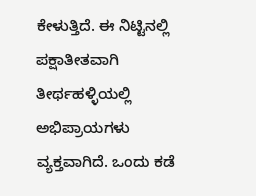ಕೇಳುತ್ತಿದೆ. ಈ ನಿಟ್ಟಿನಲ್ಲಿ ಪಕ್ಷಾತೀತವಾಗಿ ತೀರ್ಥಹಳ್ಳಿಯಲ್ಲಿ ಅಭಿಪ್ರಾಯಗಳು ವ್ಯಕ್ತವಾಗಿದೆ. ಒಂದು ಕಡೆ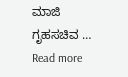ಮಾಜಿ ಗೃಹಸಚಿವ … Read more